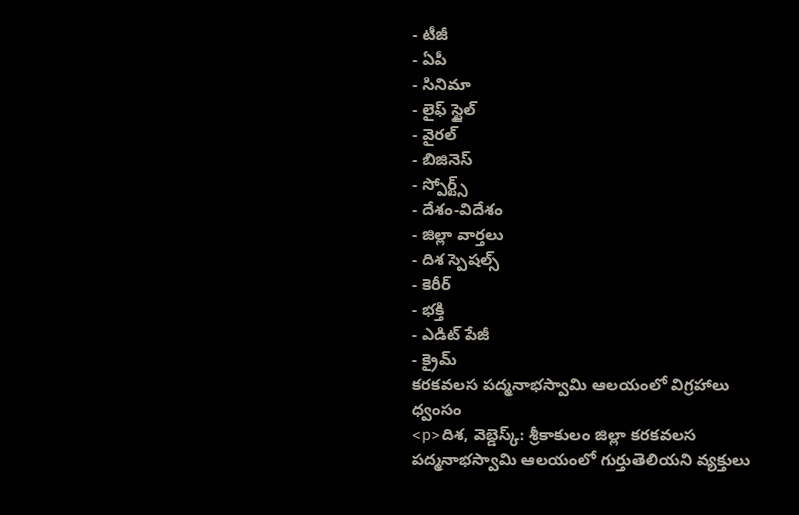- టీజీ
- ఏపీ
- సినిమా
- లైఫ్ స్టైల్
- వైరల్
- బిజినెస్
- స్పోర్ట్స్
- దేశం-విదేశం
- జిల్లా వార్తలు
- దిశ స్పెషల్స్
- కెరీర్
- భక్తి
- ఎడిట్ పేజీ
- క్రైమ్
కరకవలస పద్మనాభస్వామి ఆలయంలో విగ్రహాలు ధ్వంసం
<p>దిశ, వెబ్డెస్క్: శ్రీకాకులం జిల్లా కరకవలస పద్మనాభస్వామి ఆలయంలో గుర్తుతెలియని వ్యక్తులు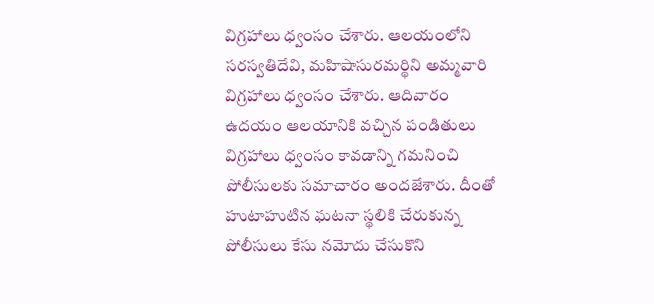విగ్రహాలు ధ్వంసం చేశారు. ఆలయంలోని సరస్వతిదేవి, మహిషాసురమర్థిని అమ్మవారి విగ్రహాలు ధ్వంసం చేశారు. ఆదివారం ఉదయం ఆలయానికి వచ్చిన పండితులు విగ్రహాలు ధ్వంసం కావడాన్ని గమనించి పోలీసులకు సమాచారం అందజేశారు. దీంతో హుటాహుటిన ఘటనా స్థలికి చేరుకున్న పోలీసులు కేసు నమోదు చేసుకొని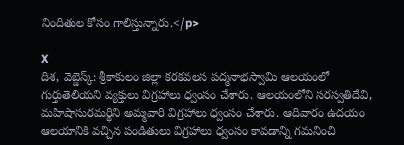నిందితుల కోసం గాలిస్తున్నారు.</p>

X
దిశ, వెబ్డెస్క్: శ్రీకాకులం జిల్లా కరకవలస పద్మనాభస్వామి ఆలయంలో గుర్తుతెలియని వ్యక్తులు విగ్రహాలు ధ్వంసం చేశారు. ఆలయంలోని సరస్వతిదేవి, మహిషాసురమర్థిని అమ్మవారి విగ్రహాలు ధ్వంసం చేశారు. ఆదివారం ఉదయం ఆలయానికి వచ్చిన పండితులు విగ్రహాలు ధ్వంసం కావడాన్ని గమనించి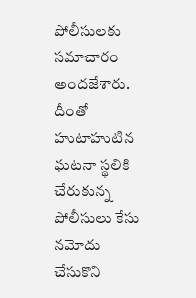పోలీసులకు సమాచారం అందజేశారు. దీంతో హుటాహుటిన ఘటనా స్థలికి చేరుకున్న పోలీసులు కేసు నమోదు చేసుకొని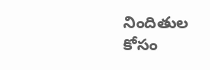నిందితుల కోసం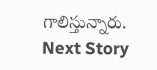గాలిస్తున్నారు.
Next Story